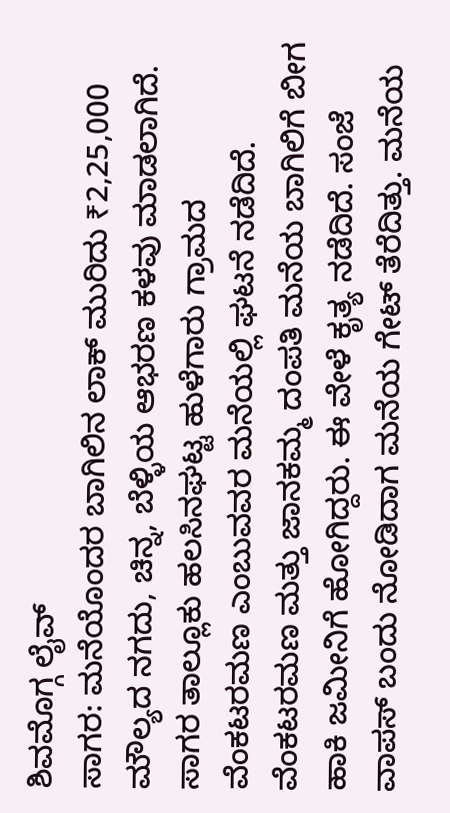ಶಿವಮೊಗ್ಗ ಲೈವ್
ಸಾಗರ: ಮನೆಯೊಂದರ ಬಾಗಿಲಿನ ಲಾಕ್ ಮುರಿದು ₹2,25,000 ಮೌಲ್ಯದ ನಗದು, ಚಿನ್ನ, ಬೆಳ್ಳಿಯ ಆಭರಣ ಕಳವು ಮಾಡಲಾಗಿದೆ. ಸಾಗರ ತಾಲ್ಲೂಕು ಹಲಸಿನಘಟ್ಟ ಹುಳೆಗಾರು ಗ್ರಾಮದ ವೆಂಕಟರಮಣ ಎಂಬುವವರ ಮನೆಯಲ್ಲಿ ಘಟನೆ ನಡೆದಿದೆ.
ವೆಂಕಟರಮಣ ಮತ್ತು ಜಾನಕಮ್ಮ ದಂಪತಿ ಮನೆಯ ಬಾಗಿಲಿಗೆ ಬೀಗ ಹಾಕಿ ಜಮೀನಿಗೆ ಹೋಗಿದ್ದರು. ಈ ವೇಳೆ ಕೃತ್ಯ ನಡೆದಿದೆ. ಸಂಜೆ ವಾಪಸ್ ಬಂದು ನೋಡಿದಾಗ ಮನೆಯ ಗೇಟ್ ತೆರೆದಿತ್ತು. ಮನೆಯ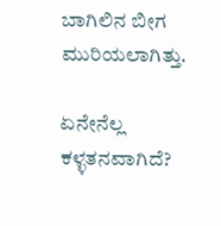ಬಾಗಿಲಿನ ಬೀಗ ಮುರಿಯಲಾಗಿತ್ತು.

ಏನೇನೆಲ್ಲ ಕಳ್ಳತನವಾಗಿದೆ?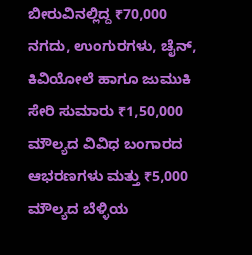ಬೀರುವಿನಲ್ಲಿದ್ದ ₹70,000 ನಗದು, ಉಂಗುರಗಳು, ಚೈನ್, ಕಿವಿಯೋಲೆ ಹಾಗೂ ಜುಮುಕಿ ಸೇರಿ ಸುಮಾರು ₹1,50,000 ಮೌಲ್ಯದ ವಿವಿಧ ಬಂಗಾರದ ಆಭರಣಗಳು ಮತ್ತು ₹5,000 ಮೌಲ್ಯದ ಬೆಳ್ಳಿಯ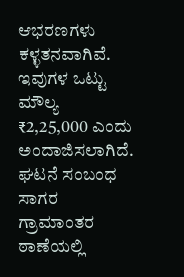ಆಭರಣಗಳು ಕಳ್ಳತನವಾಗಿವೆ. ಇವುಗಳ ಒಟ್ಟು ಮೌಲ್ಯ ₹2,25,000 ಎಂದು ಅಂದಾಜಿಸಲಾಗಿದೆ.
ಘಟನೆ ಸಂಬಂಧ ಸಾಗರ ಗ್ರಾಮಾಂತರ ಠಾಣೆಯಲ್ಲಿ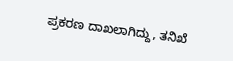ಪ್ರಕರಣ ದಾಖಲಾಗಿದ್ದು, ತನಿಖೆ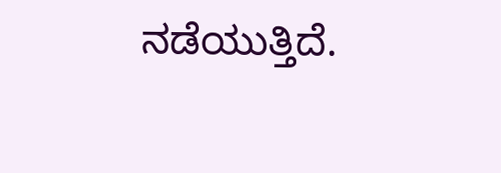ನಡೆಯುತ್ತಿದೆ.